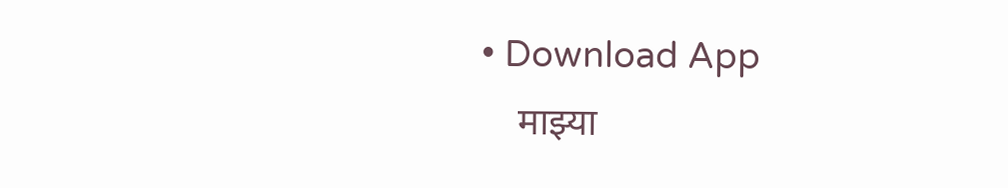• Download App
    माझ्या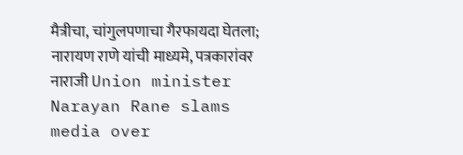मैत्रीचा, चांगुलपणाचा गैरफायदा घेतला; नारायण राणे यांची माध्यमे, पत्रकारांवर नाराजी Union minister Narayan Rane slams media over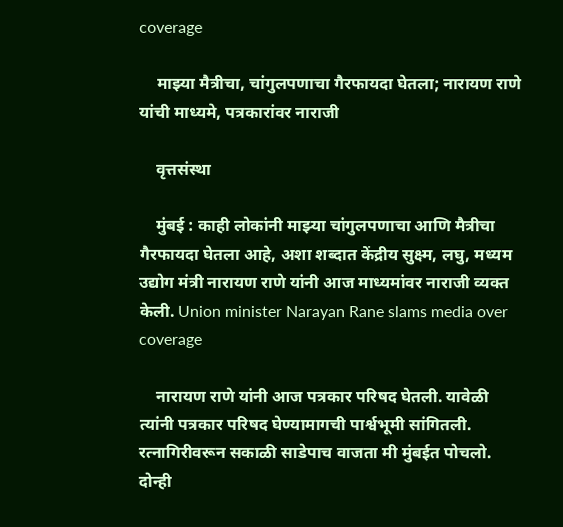coverage

    माझ्या मैत्रीचा, चांगुलपणाचा गैरफायदा घेतला; नारायण राणे यांची माध्यमे, पत्रकारांवर नाराजी

    वृत्तसंस्था

    मुंबई : काही लोकांनी माझ्या चांगुलपणाचा आणि मैत्रीचा गैरफायदा घेतला आहे, अशा शब्दात केंद्रीय सुक्ष्म, लघु, मध्यम उद्योग मंत्री नारायण राणे यांनी आज माध्यमांवर नाराजी व्यक्त केली. Union minister Narayan Rane slams media over coverage

    नारायण राणे यांनी आज पत्रकार परिषद घेतली. यावेळी त्यांनी पत्रकार परिषद घेण्यामागची पार्श्वभूमी सांगितली. रत्नागिरीवरून सकाळी साडेपाच वाजता मी मुंबईत पोचलो. दोन्ही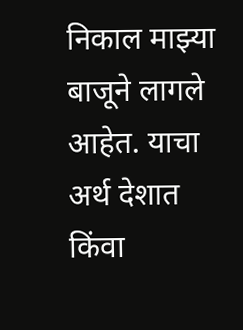निकाल माझ्या बाजूने लागले आहेत. याचा अर्थ देशात किंवा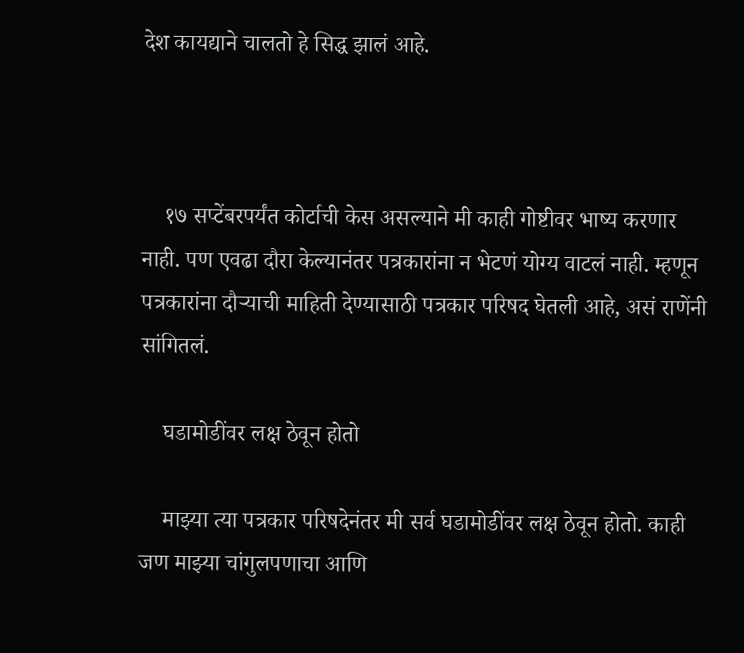देश कायद्याने चालतो हे सिद्ध झालं आहे.



    १७ सप्टेंबरपर्यंत कोर्टाची केस असल्याने मी काही गोष्टीवर भाष्य करणार नाही. पण एवढा दौरा केल्यानंतर पत्रकारांना न भेटणं योग्य वाटलं नाही. म्हणून पत्रकारांना दौऱ्याची माहिती देण्यासाठी पत्रकार परिषद घेतली आहे, असं राणेंनी सांगितलं.

    घडामोडींवर लक्ष ठेवून होतो

    माझ्या त्या पत्रकार परिषदेनंतर मी सर्व घडामोडींवर लक्ष ठेवून होतो. काही जण माझ्या चांगुलपणाचा आणि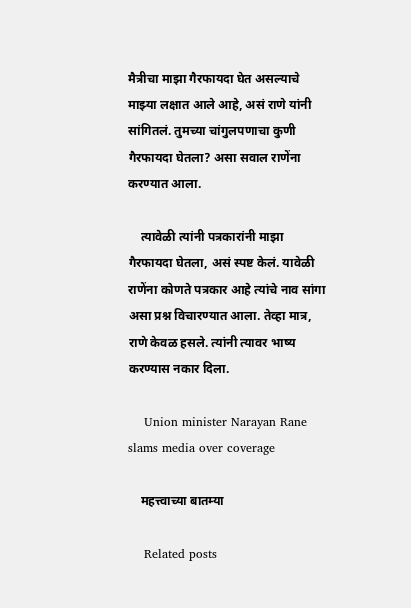मैत्रीचा माझा गैरफायदा घेत असल्याचे माझ्या लक्षात आले आहे, असं राणे यांनी सांगितलं. तुमच्या चांगुलपणाचा कुणी गैरफायदा घेतला? असा सवाल राणेंना करण्यात आला.

    त्यावेळी त्यांनी पत्रकारांनी माझा गैरफायदा घेतला, असं स्पष्ट केलं. यावेळी राणेंना कोणते पत्रकार आहे त्यांचे नाव सांगा असा प्रश्न विचारण्यात आला. तेव्हा मात्र, राणे केवळ हसले. त्यांनी त्यावर भाष्य करण्यास नकार दिला.

    Union minister Narayan Rane slams media over coverage

    महत्त्वाच्या बातम्या

    Related posts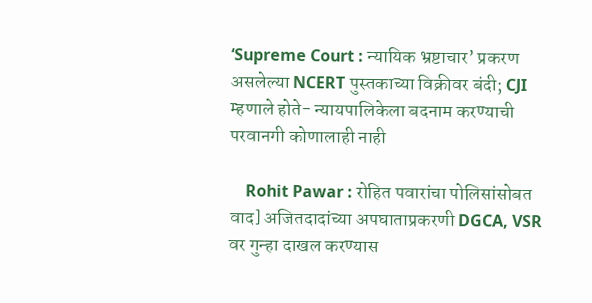‘Supreme Court : न्यायिक भ्रष्टाचार’ प्रकरण असलेल्या NCERT पुस्तकाच्या विक्रीवर बंदी; CJI म्हणाले होते- न्यायपालिकेला बदनाम करण्याची परवानगी कोणालाही नाही

    Rohit Pawar : रोहित पवारांचा पोलिसांसोबत वाद] अजितदादांच्या अपघाताप्रकरणी DGCA, VSR वर गुन्हा दाखल करण्यास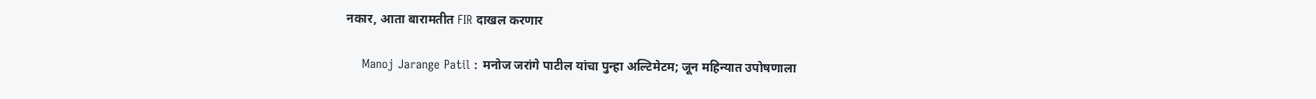नकार, आता बारामतीत FIR दाखल करणार

    Manoj Jarange Patil : मनोज जरांगे पाटील यांचा पुन्हा अल्टिमेटम; जून महिन्यात उपोषणाला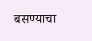बसण्याचा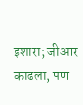इशारा; जीआर काढला, पण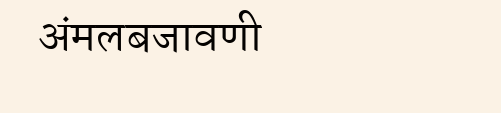अंमलबजावणी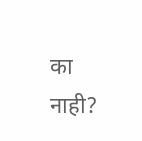का नाही?